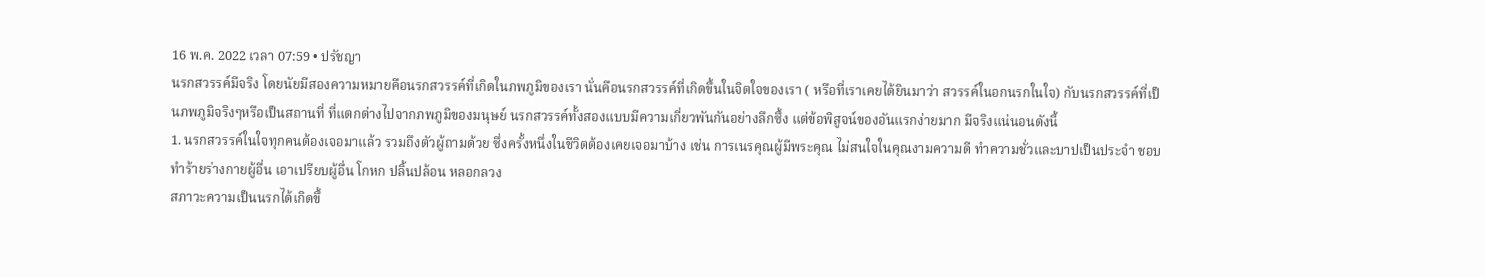16 พ.ค. 2022 เวลา 07:59 • ปรัชญา
นรกสวรรค์มีจริง โดยนัยมีสองความหมายคือนรกสวรรค์ที่เกิดในภพภูมิของเรา นั่นคือนรกสวรรค์ที่เกิดขึ้นในจิตใจของเรา ( หรือที่เราเคยได้ยินมาว่า สวรรค์ในอกนรกในใจ) กับนรกสวรรค์ที่เป็นภพภูมิจริงๆหรือเป็นสถานที่ ที่แตกต่างไปจากภพภูมิของมนุษย์ นรกสวรรค์ทั้งสองแบบมีความเกี่ยวพันกันอย่างลึกซึ้ง แต่ข้อพิสูจน์ของอันแรกง่ายมาก มีจริงแน่นอนดังนี้
1. นรกสวรรค์ในใจทุกคนต้องเจอมาแล้ว รวมถึงตัวผู้ถามด้วย ซึ่งครั้งหนึ่งในชีวิตต้องเคยเจอมาบ้าง เช่น การเนรคุณผู้มีพระคุณ ไม่สนใจในคุณงามความดี ทําความชั่วและบาปเป็นประจํา ชอบทําร้ายร่างกายผู้อื่น เอาเปรียบผู้อื่น โกหก ปลิ้นปล้อน หลอกลวง
สภาวะความเป็นนรกได้เกิดขึ้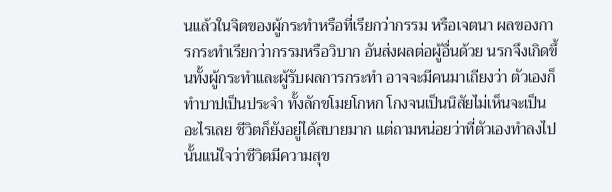นแล้วในจิตของผู้กระทําหรือที่เรียกว่ากรรม หรือเจตนา ผลของการกระทำเรียกว่ากรรมหรือวิบาก อันส่งผลต่อผู้อื่นด้วย นรกจึงเกิดขึ้นทั้งผู้กระทําและผู้รับผลการกระทำ อาจจะมีคนมาเถียงว่า ตัวเองก็ทําบาปเป็นประจำ ทั้งลักขโมยโกหก โกงจนเป็นนิสัยไม่เห็นจะเป็นอะไรเลย ชีวิตก็ยังอยู่ได้สบายมาก แต่ถามหน่อยว่าที่ตัวเองทําลงไปนั้นแน่ใจว่าชีวิตมีความสุข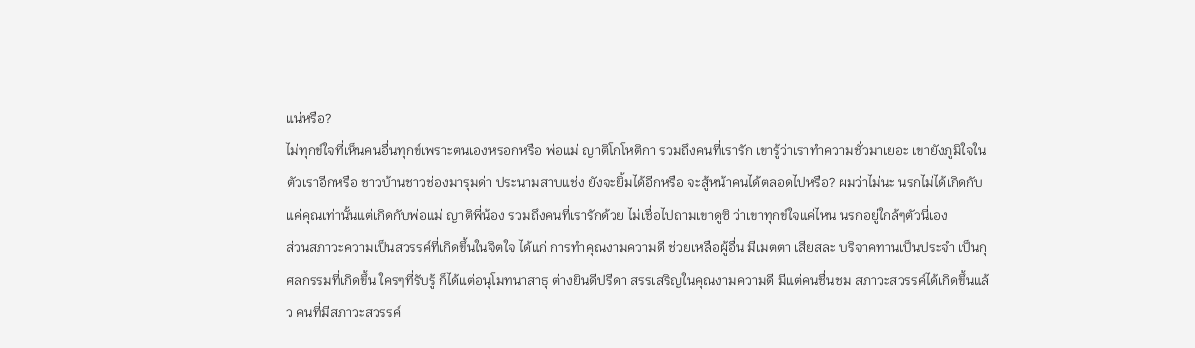แน่หรือ?
ไม่ทุกข์ใจที่เห็นคนอื่นทุกข์เพราะตนเองหรอกหรือ พ่อแม่ ญาติโกโหติกา รวมถึงคนที่เรารัก เขารู้ว่าเราทําความชั่วมาเยอะ เขายังภูมิใจในตัวเราอีกหรือ ชาวบ้านชาวช่องมารุมด่า ประนามสาบแช่ง ยังจะยิ้มได้อีกหรือ จะสู้หน้าคนได้ตลอดไปหรือ? ผมว่าไม่นะ นรกไม่ได้เกิดกับแค่คุณเท่านั้นแต่เกิดกับพ่อแม่ ญาติพี่น้อง รวมถึงคนที่เรารักด้วย ไม่เชื่อไปถามเขาดูซิ ว่าเขาทุกข์ใจแค่ไหน นรกอยู่ใกล้ๆตัวนี่เอง
ส่วนสภาวะความเป็นสวรรค์ที่เกิดขึ้นในจิตใจ ได้แก่ การทําคุณงามความดี ช่วยเหลือผู้อื่น มีเมตตา เสียสละ บริจาคทานเป็นประจำ เป็นกุศลกรรมที่เกิดขึ้น ใครๆที่รับรู้ ก็ได้แต่อนุโมทนาสาธุ ต่างยินดีปรีดา สรรเสริญในคุณงามความดี มีแต่คนชื่นชม สภาวะสวรรค์ได้เกิดขึ้นแล้ว คนที่มีสภาวะสวรรค์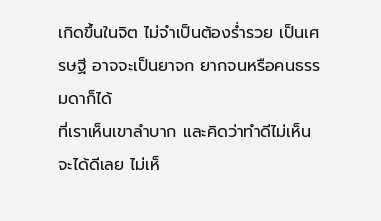เกิดขึ้นในจิต ไม่จำเป็นต้องรํ่ารวย เป็นเศรษฐี อาจจะเป็นยาจก ยากจนหรือคนธรรมดาก็ได้
ที่เราเห็นเขาลําบาก และคิดว่าทําดีไม่เห็นจะได้ดีเลย ไม่เห็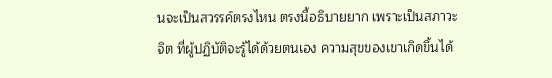นจะเป็นสวรรค์ตรงไหน ตรงนี้อธิบายยาก เพราะเป็นสภาวะจิต ที่ผู้ปฏิบัติจะรู้ได้ด้วยตนเอง ความสุขของเขาเกิดขึ้นได้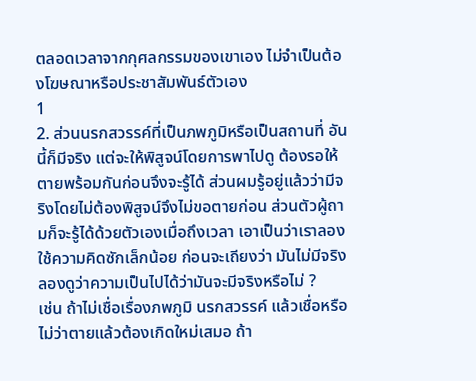ตลอดเวลาจากกุศลกรรมของเขาเอง ไม่จําเป็นต้องโฆษณาหรือประชาสัมพันธ์ตัวเอง
1
2. ส่วนนรกสวรรค์ที่เป็นภพภูมิหรือเป็นสถานที่ อันนี้ก็มีจริง แต่จะให้พิสูจน์โดยการพาไปดู ต้องรอให้ตายพร้อมกันก่อนจึงจะรู้ได้ ส่วนผมรู้อยู่แล้วว่ามีจริงโดยไม่ต้องพิสูจน์จึงไม่ขอตายก่อน ส่วนตัวผู้ถามก็จะรู้ได้ด้วยตัวเองเมื่อถึงเวลา เอาเป็นว่าเราลองใช้ความคิดซักเล็กน้อย ก่อนจะเถียงว่า มันไม่มีจริง ลองดูว่าความเป็นไปได้ว่ามันจะมีจริงหรือไม่ ?
เช่น ถ้าไม่เชื่อเรื่องภพภูมิ นรกสวรรค์ แล้วเชื่อหรือไม่ว่าตายแล้วต้องเกิดใหม่เสมอ ถ้า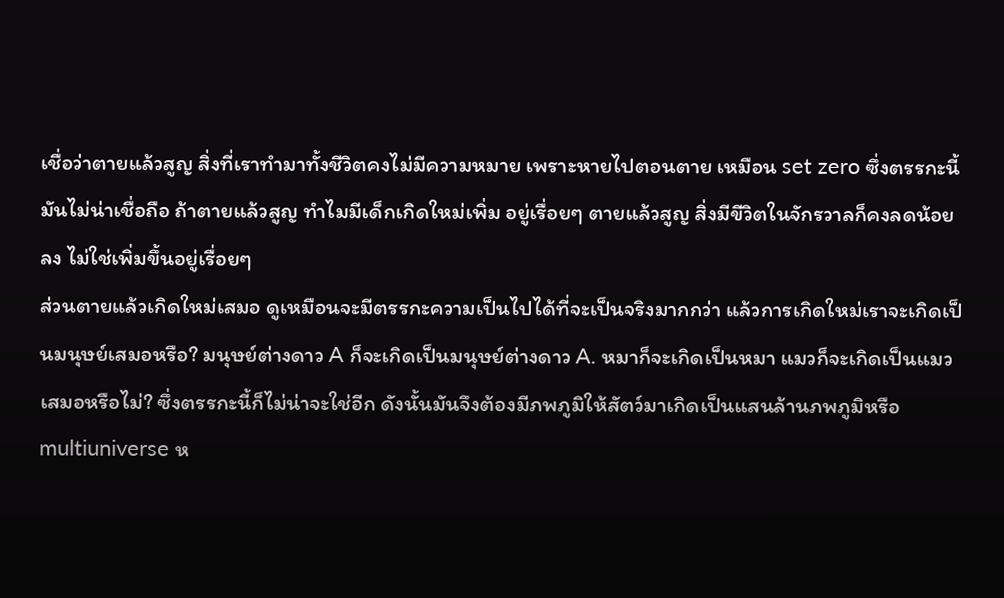เชื่อว่าตายแล้วสูญ สิ่งที่เราทำมาทั้งชีวิตคงไม่มีความหมาย เพราะหายไปตอนตาย เหมือน set zero ซึ่งตรรกะนี้มันไม่น่าเชื่อถือ ถ้าตายแล้วสูญ ทําไมมีเด็กเกิดใหม่เพิ่ม อยู่เรื่อยๆ ตายแล้วสูญ สิ่งมีขีวิตในจักรวาลก็คงลดน้อยลง ไม่ใช่เพิ่มขึ้นอยู่เรื่อยๆ
ส่วนตายแล้วเกิดใหม่เสมอ ดูเหมือนจะมีตรรกะความเป็นไปได้ที่จะเป็นจริงมากกว่า แล้วการเกิดใหม่เราจะเกิดเป็นมนุษย์เสมอหรือ? มนุษย์ต่างดาว A ก็จะเกิดเป็นมนุษย์ต่างดาว A. หมาก็จะเกิดเป็นหมา แมวก็จะเกิดเป็นแมว เสมอหรือไม่? ซึ่งตรรกะนี้ก็ไม่น่าจะใช่อีก ดังนั้นมันจึงต้องมีภพภูมิให้สัตว์มาเกิดเป็นแสนล้านภพภูมิหรือ multiuniverse ห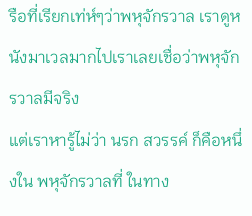รือที่เรียกเท่ห์ๆว่าพหุจักรวาล เราดูหนังมาเวลมากไปเราเลยเชื่อว่าพหุจักรวาลมีจริง
แต่เราหารู้ไม่ว่า นรก สวรรค์ ก็คือหนึ่งใน พหุจักรวาลที่ ในทาง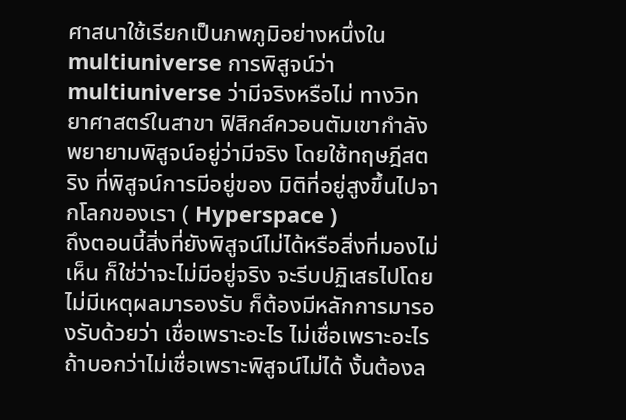ศาสนาใช้เรียกเป็นภพภูมิอย่างหนึ่งใน multiuniverse การพิสูจน์ว่า multiuniverse ว่ามีจริงหรือไม่ ทางวิทยาศาสตร์ในสาขา ฟิสิกส์ควอนตัมเขากําลังพยายามพิสูจน์อยู่ว่ามีจริง โดยใช้ทฤษฎีสตริง ที่พิสูจน์การมีอยู่ของ มิติที่อยู่สูงขึ้นไปจากโลกของเรา ( Hyperspace )
ถึงตอนนี้สิ่งที่ยังพิสูจน์ไม่ได้หรือสิ่งที่มองไม่เห็น ก็ใช่ว่าจะไม่มีอยู่จริง จะรีบปฏิเสธไปโดยไม่มีเหตุผลมารองรับ ก็ต้องมีหลักการมารองรับด้วยว่า เชื่อเพราะอะไร ไม่เชื่อเพราะอะไร ถ้าบอกว่าไม่เชื่อเพราะพิสูจน์ไม่ได้ งั้นต้องล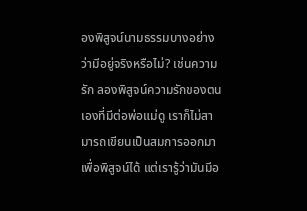องพิสูจน์นามธรรมบางอย่างว่ามีอยู่จริงหรือไม่? เช่นความรัก ลองพิสูจน์ความรักของตนเองที่มีต่อพ่อแม่ดู เราก็ไม่สามารถเขียนเป็นสมการออกมาเพื่อพิสูจน์ได้ แต่เรารู้ว่ามันมีอ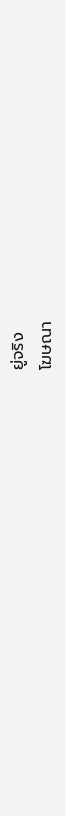ยู่จริง
โฆษณา